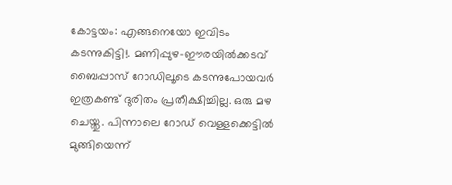കോട്ടയം: എങ്ങനെയോ ഇവിടം കടന്നുകിട്ടി!. മണിപ്പുഴ-ഈരയിൽക്കടവ് ബൈപ്പാസ് റോഡിലൂടെ കടന്നുപോയവർ ഇത്രകണ്ട് ദുരിതം പ്രതീക്ഷിച്ചില്ല. ഒരു മഴ ചെയ്തു. പിന്നാലെ റോഡ് വെള്ളക്കെട്ടിൽ മുങ്ങിയെന്ന്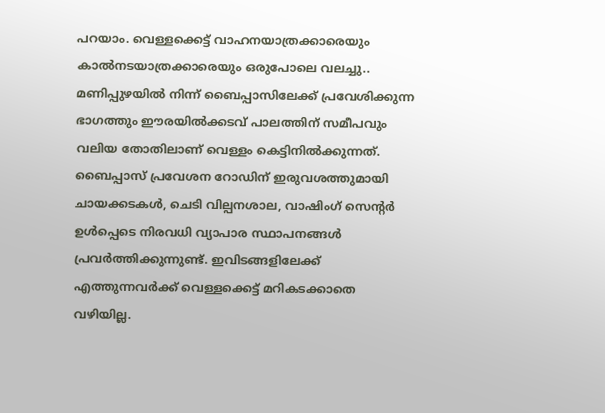പറയാം. വെള്ളക്കെട്ട് വാഹനയാത്രക്കാരെയും കാൽനടയാത്രക്കാരെയും ഒരുപോലെ വലച്ചു.. മണിപ്പുഴയിൽ നിന്ന് ബൈപ്പാസിലേക്ക് പ്രവേശിക്കുന്ന ഭാഗത്തും ഈരയിൽക്കടവ് പാലത്തിന് സമീപവും വലിയ തോതിലാണ് വെള്ളം കെട്ടിനിൽക്കുന്നത്.
ബൈപ്പാസ് പ്രവേശന റോഡിന് ഇരുവശത്തുമായി ചായക്കടകൾ, ചെടി വില്പനശാല, വാഷിംഗ് സെന്റർ ഉൾപ്പെടെ നിരവധി വ്യാപാര സ്ഥാപനങ്ങൾ പ്രവർത്തിക്കുന്നുണ്ട്. ഇവിടങ്ങളിലേക്ക് എത്തുന്നവർക്ക് വെള്ളക്കെട്ട് മറികടക്കാതെ വഴിയില്ല.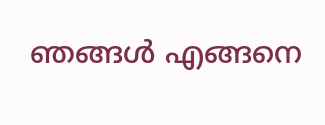ഞങ്ങൾ എങ്ങനെ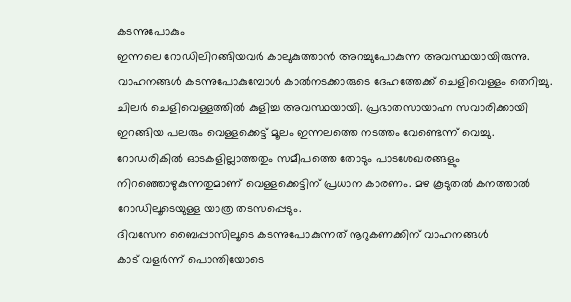കടന്നുപോകും
ഇന്നലെ റോഡിലിറങ്ങിയവർ കാലുകുത്താൻ അറച്ചുപോകുന്ന അവസ്ഥയായിരുന്നു. വാഹനങ്ങൾ കടന്നുപോകുമ്പോൾ കാൽനടക്കാരുടെ ദേഹത്തേക്ക് ചെളിവെള്ളം തെറിച്ചു. ചിലർ ചെളിവെള്ളത്തിൽ കുളിച്ച അവസ്ഥയായി. പ്രഭാതസായാഹ്ന സവാരിക്കായി ഇറങ്ങിയ പലരും വെള്ളക്കെട്ട് മൂലം ഇന്നലത്തെ നടത്തം വേണ്ടെന്ന് വെച്ചു. റോഡരികിൽ ഓടകളില്ലാത്തതും സമീപത്തെ തോടും പാടശേഖരങ്ങളും നിറഞ്ഞൊഴുകുന്നതുമാണ് വെള്ളക്കെട്ടിന് പ്രധാന കാരണം. മഴ കൂടുതൽ കനത്താൽ റോഡിലൂടെയുള്ള യാത്ര തടസപ്പെടും.
ദിവസേന ബൈപ്പാസിലൂടെ കടന്നുപോകുന്നത് നൂറുകണക്കിന് വാഹനങ്ങൾ
കാട് വളർന്ന് പൊന്തിയോടെ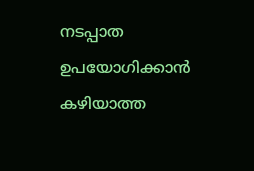നടപ്പാത ഉപയോഗിക്കാൻ കഴിയാത്ത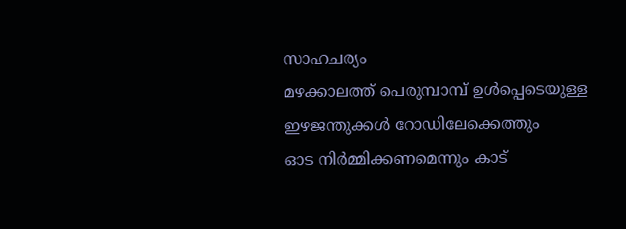സാഹചര്യം
മഴക്കാലത്ത് പെരുമ്പാമ്പ് ഉൾപ്പെടെയുള്ള ഇഴജന്തുക്കൾ റോഡിലേക്കെത്തും
ഓട നിർമ്മിക്കണമെന്നും കാട്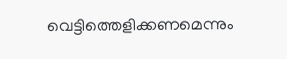വെട്ടിത്തെളിക്കണമെന്നും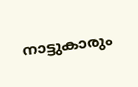നാട്ടുകാരും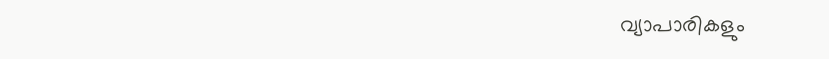വ്യാപാരികളും